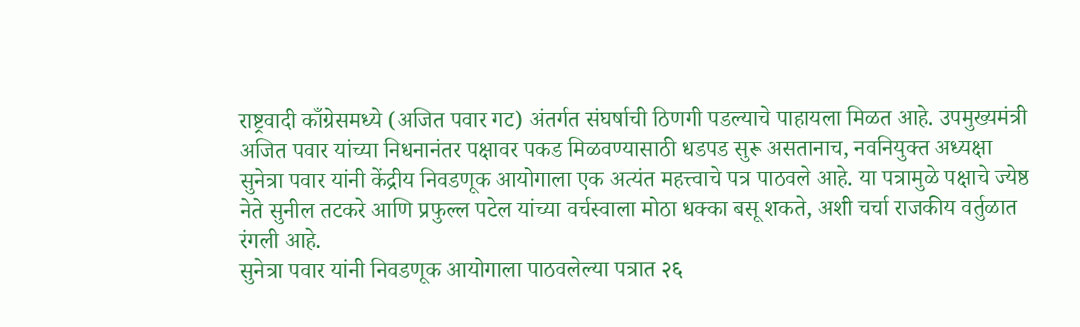राष्ट्रवादी काँग्रेसमध्ये (अजित पवार गट) अंतर्गत संघर्षाची ठिणगी पडल्याचे पाहायला मिळत आहे. उपमुख्यमंत्री अजित पवार यांच्या निधनानंतर पक्षावर पकड मिळवण्यासाठी धडपड सुरू असतानाच, नवनियुक्त अध्यक्षा सुनेत्रा पवार यांनी केंद्रीय निवडणूक आयोगाला एक अत्यंत महत्त्वाचे पत्र पाठवले आहे. या पत्रामुळे पक्षाचे ज्येष्ठ नेते सुनील तटकरे आणि प्रफुल्ल पटेल यांच्या वर्चस्वाला मोठा धक्का बसू शकते, अशी चर्चा राजकीय वर्तुळात रंगली आहे.
सुनेत्रा पवार यांनी निवडणूक आयोगाला पाठवलेल्या पत्रात २६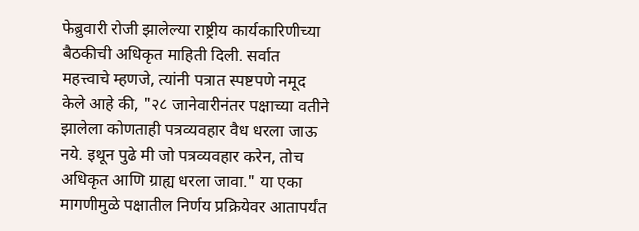फेब्रुवारी रोजी झालेल्या राष्ट्रीय कार्यकारिणीच्या बैठकीची अधिकृत माहिती दिली. सर्वात महत्त्वाचे म्हणजे, त्यांनी पत्रात स्पष्टपणे नमूद केले आहे की, "२८ जानेवारीनंतर पक्षाच्या वतीने झालेला कोणताही पत्रव्यवहार वैध धरला जाऊ नये. इथून पुढे मी जो पत्रव्यवहार करेन, तोच अधिकृत आणि ग्राह्य धरला जावा." या एका मागणीमुळे पक्षातील निर्णय प्रक्रियेवर आतापर्यंत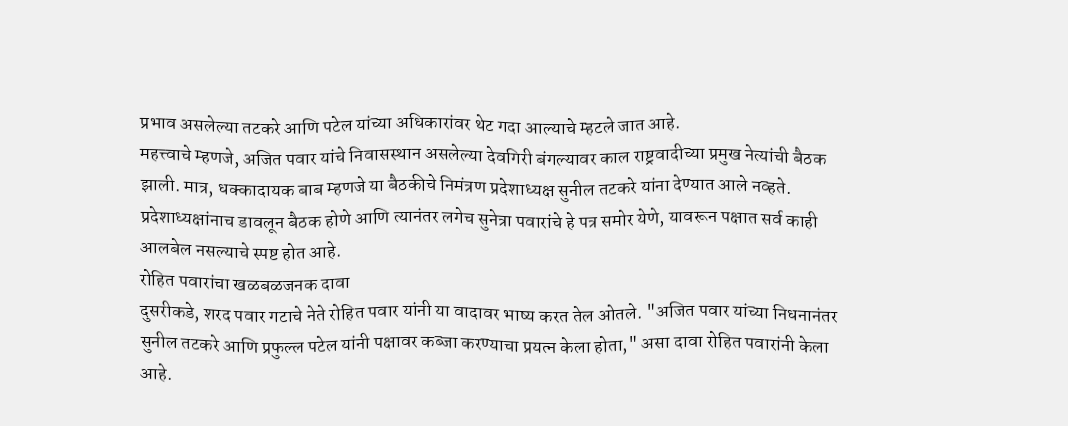प्रभाव असलेल्या तटकरे आणि पटेल यांच्या अधिकारांवर थेट गदा आल्याचे म्हटले जात आहे.
महत्त्वाचे म्हणजे, अजित पवार यांचे निवासस्थान असलेल्या देवगिरी बंगल्यावर काल राष्ट्रवादीच्या प्रमुख नेत्यांची बैठक झाली. मात्र, धक्कादायक बाब म्हणजे या बैठकीचे निमंत्रण प्रदेशाध्यक्ष सुनील तटकरे यांना देण्यात आले नव्हते. प्रदेशाध्यक्षांनाच डावलून बैठक होणे आणि त्यानंतर लगेच सुनेत्रा पवारांचे हे पत्र समोर येणे, यावरून पक्षात सर्व काही आलबेल नसल्याचे स्पष्ट होत आहे.
रोहित पवारांचा खळबळजनक दावा
दुसरीकडे, शरद पवार गटाचे नेते रोहित पवार यांनी या वादावर भाष्य करत तेल ओतले. "अजित पवार यांच्या निधनानंतर सुनील तटकरे आणि प्रफुल्ल पटेल यांनी पक्षावर कब्जा करण्याचा प्रयत्न केला होता," असा दावा रोहित पवारांनी केला आहे.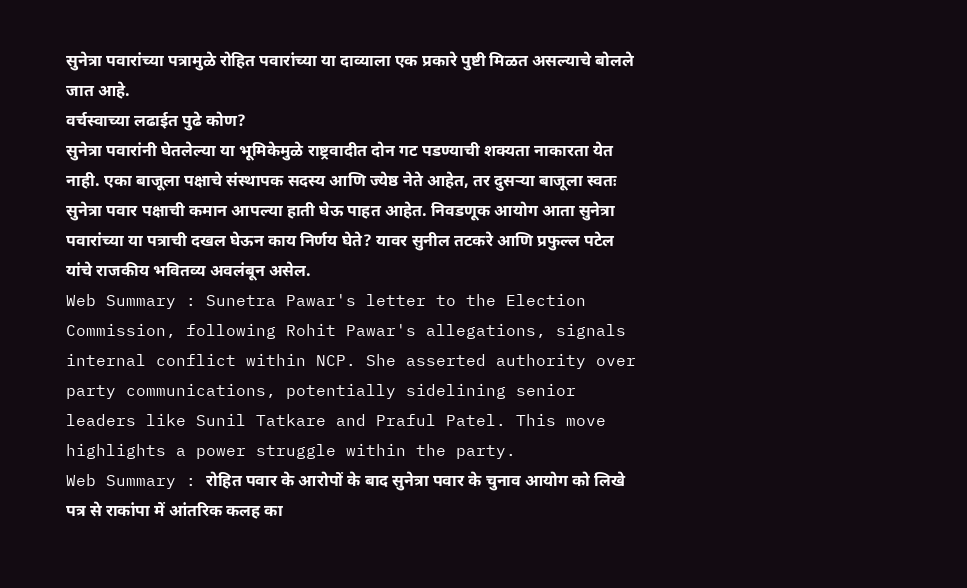सुनेत्रा पवारांच्या पत्रामुळे रोहित पवारांच्या या दाव्याला एक प्रकारे पुष्टी मिळत असल्याचे बोलले जात आहे.
वर्चस्वाच्या लढाईत पुढे कोण?
सुनेत्रा पवारांनी घेतलेल्या या भूमिकेमुळे राष्ट्रवादीत दोन गट पडण्याची शक्यता नाकारता येत नाही. एका बाजूला पक्षाचे संस्थापक सदस्य आणि ज्येष्ठ नेते आहेत, तर दुसऱ्या बाजूला स्वतः सुनेत्रा पवार पक्षाची कमान आपल्या हाती घेऊ पाहत आहेत. निवडणूक आयोग आता सुनेत्रा पवारांच्या या पत्राची दखल घेऊन काय निर्णय घेते? यावर सुनील तटकरे आणि प्रफुल्ल पटेल यांचे राजकीय भवितव्य अवलंबून असेल.
Web Summary : Sunetra Pawar's letter to the Election Commission, following Rohit Pawar's allegations, signals internal conflict within NCP. She asserted authority over party communications, potentially sidelining senior leaders like Sunil Tatkare and Praful Patel. This move highlights a power struggle within the party.
Web Summary : रोहित पवार के आरोपों के बाद सुनेत्रा पवार के चुनाव आयोग को लिखे पत्र से राकांपा में आंतरिक कलह का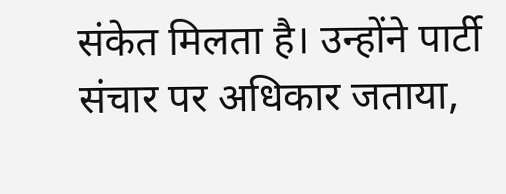संकेत मिलता है। उन्होंने पार्टी संचार पर अधिकार जताया,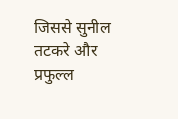जिससे सुनील तटकरे और प्रफुल्ल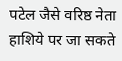पटेल जैसे वरिष्ठ नेता हाशिये पर जा सकते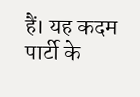हैं। यह कदम पार्टी के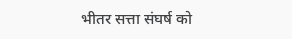भीतर सत्ता संघर्ष को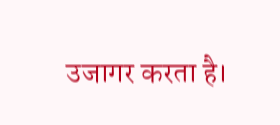उजागर करता है।